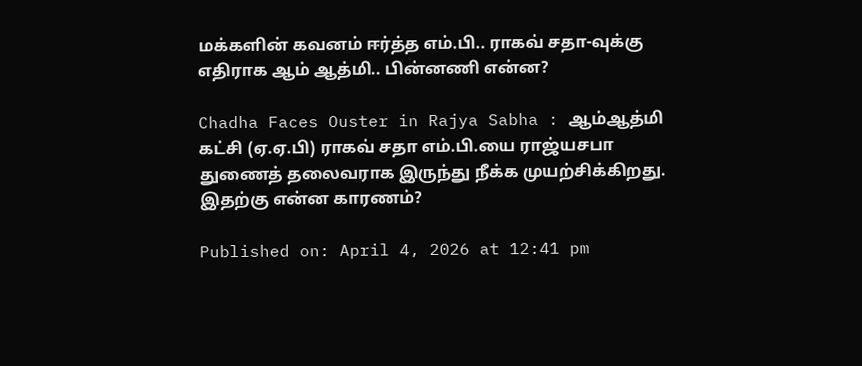மக்களின் கவனம் ஈர்த்த எம்.பி.. ராகவ் சதா-வுக்கு எதிராக ஆம் ஆத்மி.. பின்னணி என்ன?

Chadha Faces Ouster in Rajya Sabha : ஆம்ஆத்மி கட்சி (ஏ.ஏ.பி) ராகவ் சதா எம்.பி.யை ராஜ்யசபா துணைத் தலைவராக இருந்து நீக்க முயற்சிக்கிறது. இதற்கு என்ன காரணம்?

Published on: April 4, 2026 at 12:41 pm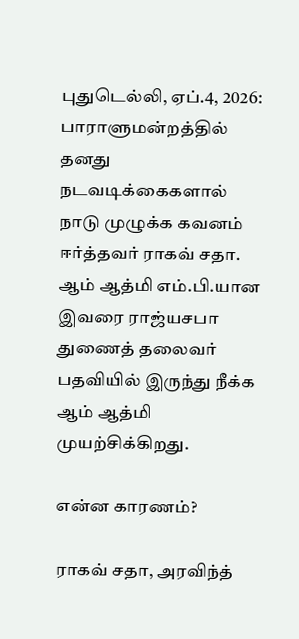புதுடெல்லி, ஏப்.4, 2026: பாராளுமன்றத்தில் தனது நடவடிக்கைகளால் நாடு முழுக்க கவனம் ஈர்த்தவர் ராகவ் சதா. ஆம் ஆத்மி எம்.பி.யான இவரை ராஜ்யசபா துணைத் தலைவர் பதவியில் இருந்து நீக்க ஆம் ஆத்மி முயற்சிக்கிறது.

என்ன காரணம்?

ராகவ் சதா, அரவிந்த்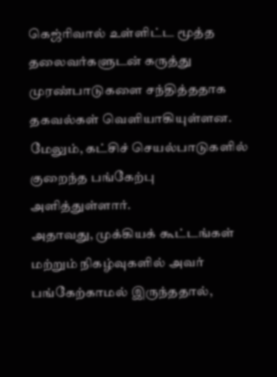கெஜ்ரிவால் உள்ளிட்ட மூத்த தலைவர்களுடன் கருத்து முரண்பாடுகளை சந்தித்ததாக தகவல்கள் வெளியாகியுள்ளன. மேலும், கட்சிச் செயல்பாடுகளில் குறைந்த பங்கேற்பு அளித்துள்ளார்.
அதாவது, முக்கியக் கூட்டங்கள் மற்றும் நிகழ்வுகளில் அவர் பங்கேற்காமல் இருந்ததால்,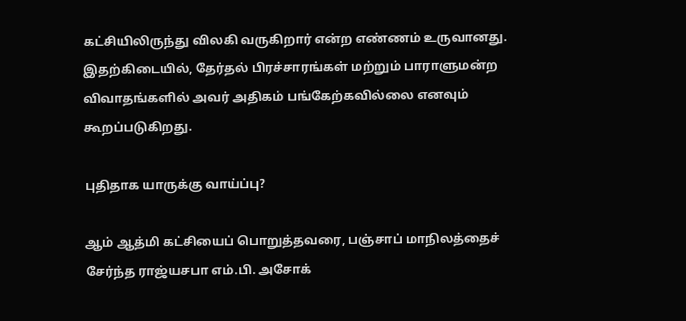கட்சியிலிருந்து விலகி வருகிறார் என்ற எண்ணம் உருவானது. இதற்கிடையில், தேர்தல் பிரச்சாரங்கள் மற்றும் பாராளுமன்ற விவாதங்களில் அவர் அதிகம் பங்கேற்கவில்லை எனவும் கூறப்படுகிறது.

புதிதாக யாருக்கு வாய்ப்பு?

ஆம் ஆத்மி கட்சியைப் பொறுத்தவரை, பஞ்சாப் மாநிலத்தைச் சேர்ந்த ராஜ்யசபா எம்.பி. அசோக்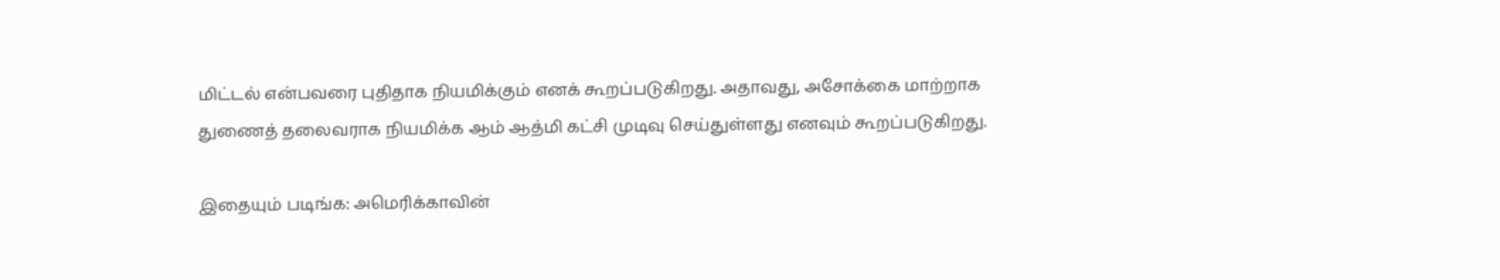மிட்டல் என்பவரை புதிதாக நியமிக்கும் எனக் கூறப்படுகிறது. அதாவது, அசோக்கை மாற்றாக துணைத் தலைவராக நியமிக்க ஆம் ஆத்மி கட்சி முடிவு செய்துள்ளது எனவும் கூறப்படுகிறது.

இதையும் படிங்க: அமெரிக்காவின்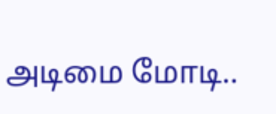அடிமை மோடி..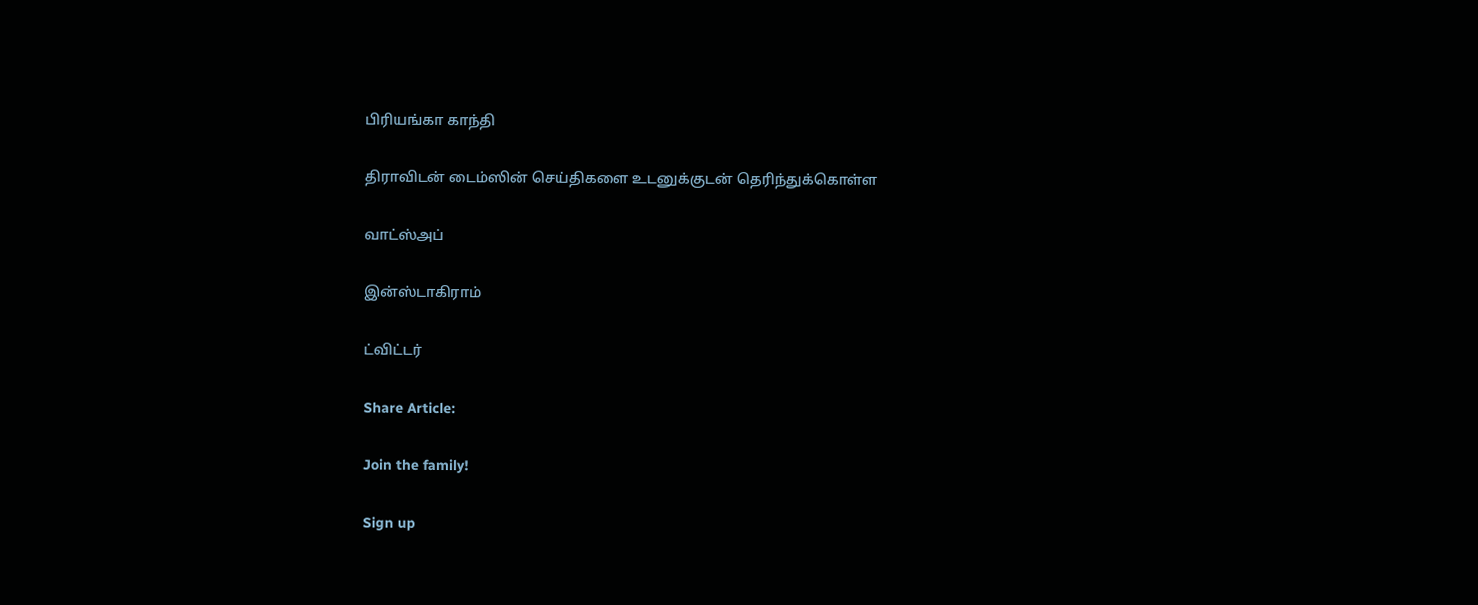பிரியங்கா காந்தி

திராவிடன் டைம்ஸின் செய்திகளை உடனுக்குடன் தெரிந்துக்கொள்ள

வாட்ஸ்அப்

இன்ஸ்டாகிராம்

ட்விட்டர்

Share Article:

Join the family!

Sign up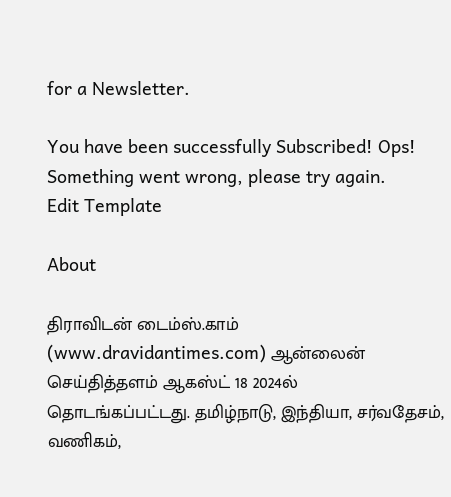for a Newsletter.

You have been successfully Subscribed! Ops! Something went wrong, please try again.
Edit Template

About

திராவிடன் டைம்ஸ்.காம் (www.dravidantimes.com) ஆன்லைன் செய்தித்தளம் ஆகஸ்ட் 18 2024ல் தொடங்கப்பட்டது. தமிழ்நாடு, இந்தியா, சர்வதேசம், வணிகம்,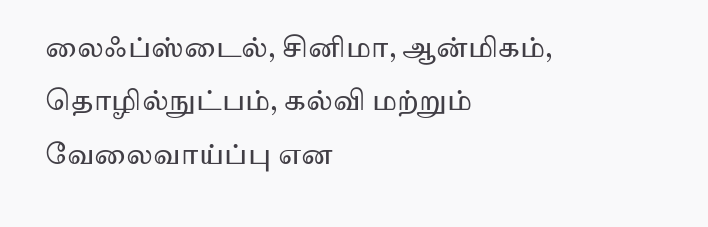லைஃப்ஸ்டைல், சினிமா, ஆன்மிகம், தொழில்நுட்பம், கல்வி மற்றும் வேலைவாய்ப்பு என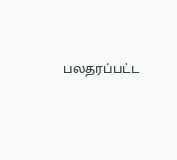பலதரப்பட்ட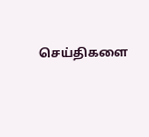செய்திகளை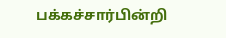பக்கச்சார்பின்றி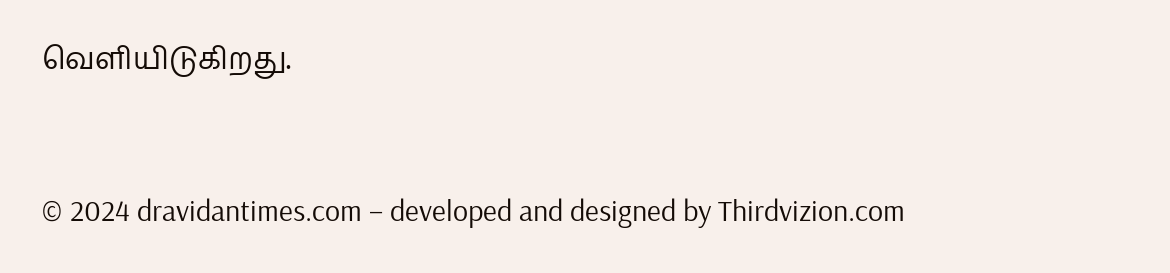வெளியிடுகிறது.



© 2024 dravidantimes.com – developed and designed by Thirdvizion.com